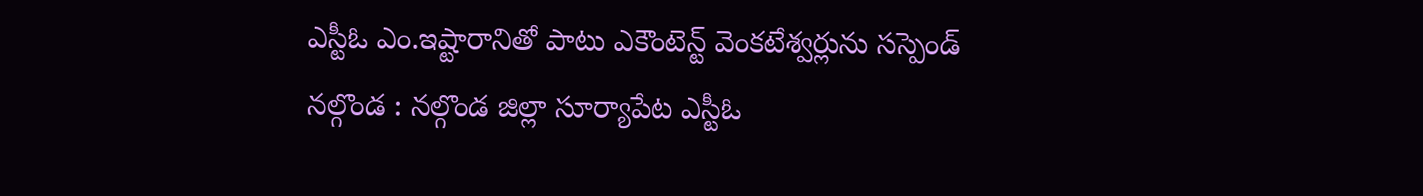ఎస్టీఓ ఎం.ఇష్టారానితో పాటు ఎకౌంటెన్ట్ వెంకటేశ్వర్లును సస్పెండ్
నల్గొండ : నల్గొండ జిల్లా సూర్యాపేట ఎస్టీఓ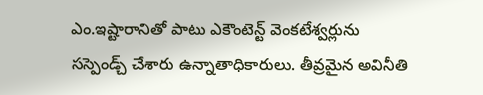ఎం.ఇష్టారానితో పాటు ఎకౌంటెన్ట్ వెంకటేశ్వర్లును సస్పెండ్చ్ చేశారు ఉన్నాతాధికారులు. తీవ్రమైన అవినీతి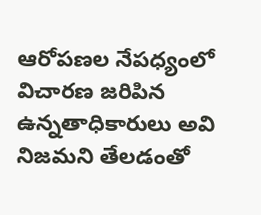ఆరోపణల నేపధ్యంలో విచారణ జరిపిన ఉన్నతాధికారులు అవి నిజమని తేలడంతో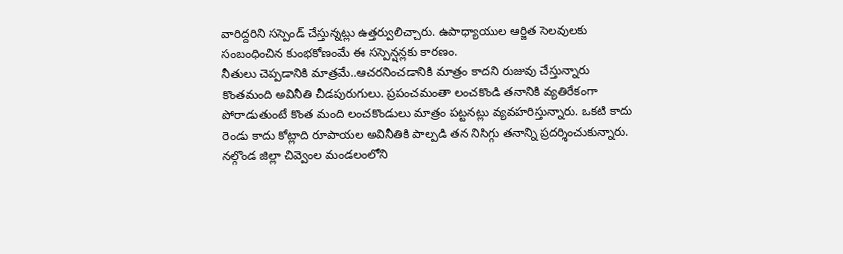వారిద్దరిని సస్పెండ్ చేస్తున్నట్లు ఉత్తర్వులిచ్చారు. ఉపాధ్యాయుల ఆర్జిత సెలవులకు సంబంధించిన కుంభకోణంమే ఈ సస్పెన్షన్లకు కారణం.
నీతులు చెప్పడానికి మాత్రమే..ఆచరనించడానికి మాత్రం కాదని రుజువు చేస్తున్నారు కొంతమంది అవినీతి చీడపురుగులు. ప్రపంచమంతా లంచకొండి తనానికి వ్యతిరేకంగా పోరాడుతుంటే కొంత మంది లంచకొండులు మాత్రం పట్టనట్లు వ్యవహరిస్తున్నారు. ఒకటి కాదు రెండు కాదు కోట్లాది రూపాయల అవినీతికి పాల్పడి తన నిసిగ్గు తనాన్ని ప్రదర్శించుకున్నారు.
నల్గొండ జిల్లా చివ్వెంల మండలంలోని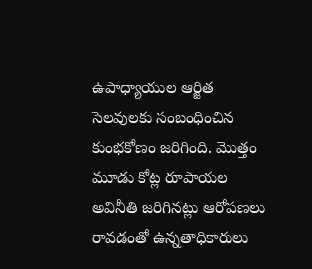ఉపాధ్యాయుల ఆర్జిత సెలవులకు సంబంధించిన కుంభకోణం జరిగింది. మొత్తం మూడు కోట్ల రూపాయల అవినీతి జరిగినట్లు ఆరోపణలు రావడంతో ఉన్నతాధికారులు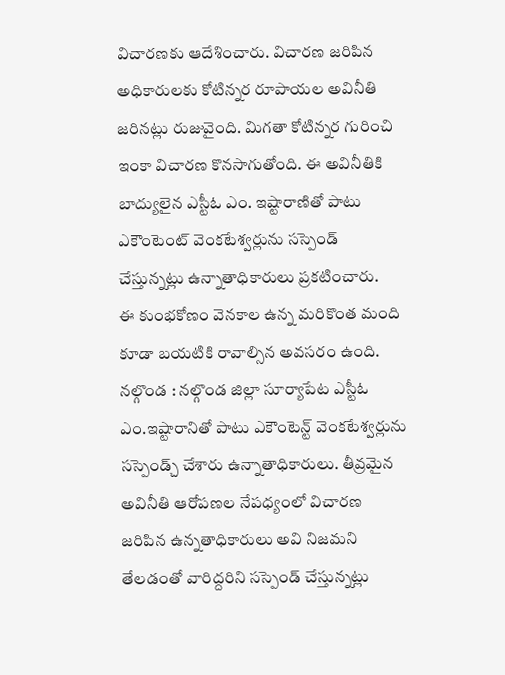విచారణకు ఆదేశించారు. విచారణ జరిపిన అధికారులకు కోటిన్నర రూపాయల అవినీతి జరినట్లు రుజువైంది. మిగతా కోటిన్నర గురించి ఇంకా విచారణ కొనసాగుతోంది. ఈ అవినీతికి బాద్యులైన ఎస్టీఓ ఎం. ఇష్టారాణితో పాటు ఎకౌంటెంట్ వెంకటేశ్వర్లును సస్పెండ్ చేస్తున్నట్లు ఉన్నాతాధికారులు ప్రకటించారు.
ఈ కుంభకోణం వెనకాల ఉన్న మరికొంత మంది కూడా బయటికి రావాల్సిన అవసరం ఉంది.
నల్గొండ : నల్గొండ జిల్లా సూర్యాపేట ఎస్టీఓ ఎం.ఇష్టారానితో పాటు ఎకౌంటెన్ట్ వెంకటేశ్వర్లును సస్పెండ్చ్ చేశారు ఉన్నాతాధికారులు. తీవ్రమైన అవినీతి ఆరోపణల నేపధ్యంలో విచారణ జరిపిన ఉన్నతాధికారులు అవి నిజమని తేలడంతో వారిద్దరిని సస్పెండ్ చేస్తున్నట్లు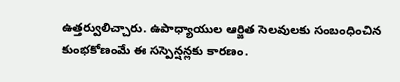ఉత్తర్వులిచ్చారు. ఉపాధ్యాయుల ఆర్జిత సెలవులకు సంబంధించిన కుంభకోణంమే ఈ సస్పెన్షన్లకు కారణం.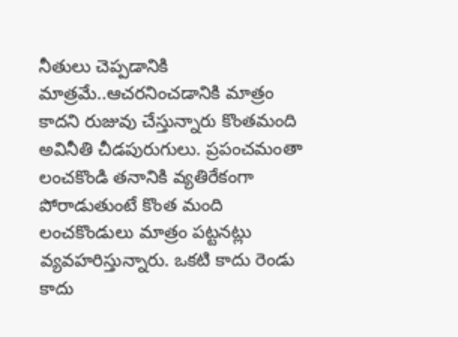నీతులు చెప్పడానికి మాత్రమే..ఆచరనించడానికి మాత్రం కాదని రుజువు చేస్తున్నారు కొంతమంది అవినీతి చీడపురుగులు. ప్రపంచమంతా లంచకొండి తనానికి వ్యతిరేకంగా పోరాడుతుంటే కొంత మంది లంచకొండులు మాత్రం పట్టనట్లు వ్యవహరిస్తున్నారు. ఒకటి కాదు రెండు కాదు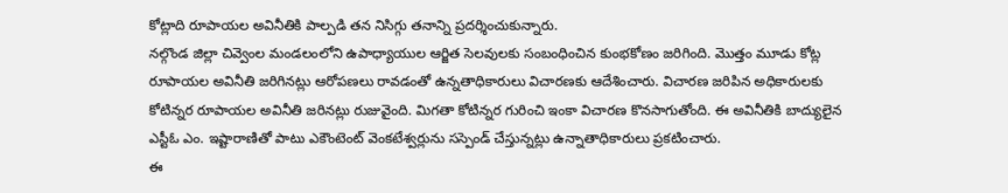కోట్లాది రూపాయల అవినీతికి పాల్పడి తన నిసిగ్గు తనాన్ని ప్రదర్శించుకున్నారు.
నల్గొండ జిల్లా చివ్వెంల మండలంలోని ఉపాధ్యాయుల ఆర్జిత సెలవులకు సంబంధించిన కుంభకోణం జరిగింది. మొత్తం మూడు కోట్ల రూపాయల అవినీతి జరిగినట్లు ఆరోపణలు రావడంతో ఉన్నతాధికారులు విచారణకు ఆదేశించారు. విచారణ జరిపిన అధికారులకు కోటిన్నర రూపాయల అవినీతి జరినట్లు రుజువైంది. మిగతా కోటిన్నర గురించి ఇంకా విచారణ కొనసాగుతోంది. ఈ అవినీతికి బాద్యులైన ఎస్టీఓ ఎం. ఇష్టారాణితో పాటు ఎకౌంటెంట్ వెంకటేశ్వర్లును సస్పెండ్ చేస్తున్నట్లు ఉన్నాతాధికారులు ప్రకటించారు.
ఈ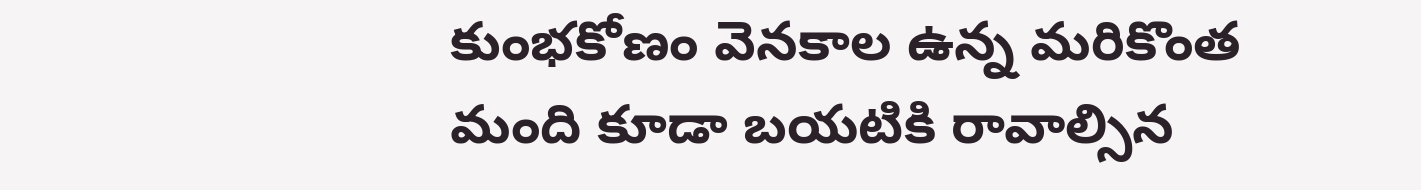కుంభకోణం వెనకాల ఉన్న మరికొంత మంది కూడా బయటికి రావాల్సిన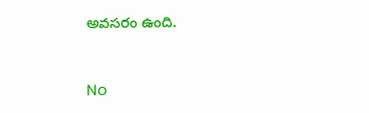అవసరం ఉంది.


No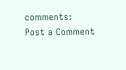comments:
Post a Comment